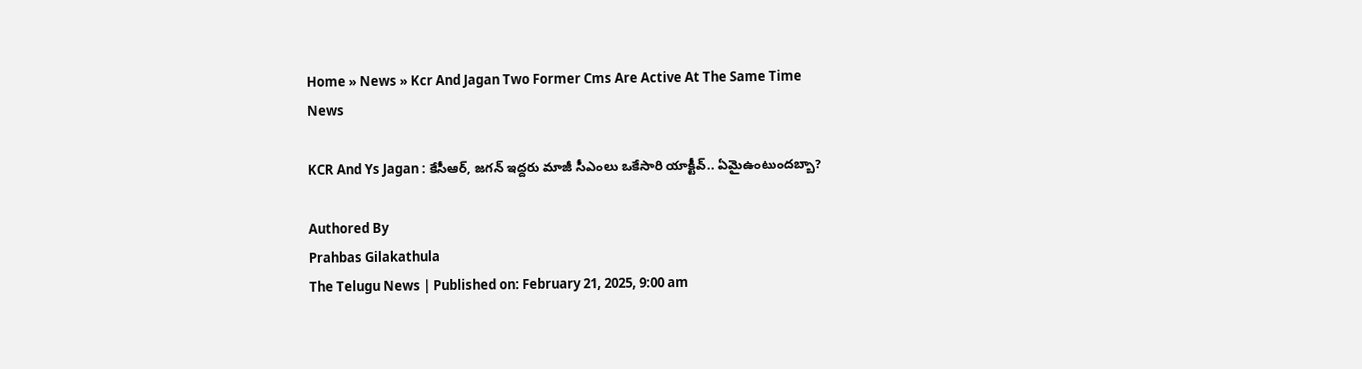Home » News » Kcr And Jagan Two Former Cms Are Active At The Same Time
News

KCR And Ys Jagan : కేసీఆర్‌, జ‌గ‌న్‌ ఇద్ద‌రు మాజీ సీఎంలు ఒకేసారి యాక్టీవ్‌.. ఏమైఉంటుందబ్బా?

Authored By
Prahbas Gilakathula
The Telugu News | Published on: February 21, 2025, 9:00 am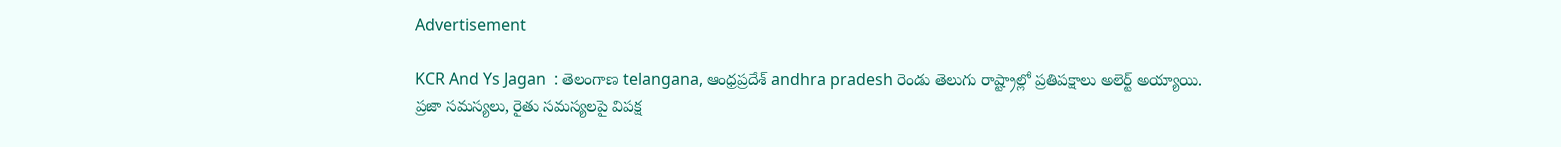Advertisement

KCR And Ys Jagan  : తెలంగాణ telangana, ఆంధ్ర‌ప్ర‌దేశ్‌ andhra pradesh రెండు తెలుగు రాష్ట్రాల్లో ప్రతిపక్షాలు అలెర్ట్ అయ్యాయి. ప్ర‌జా స‌మ‌స్య‌లు, రైతు స‌మ‌స్య‌ల‌పై విపక్ష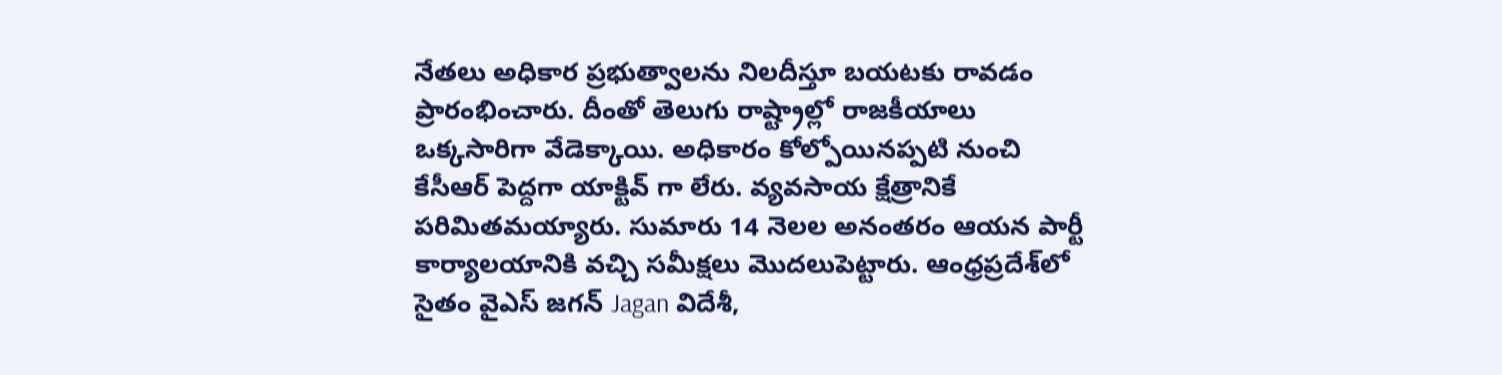నేతలు అధికార ప్ర‌భుత్వాల‌ను నిల‌దీస్తూ బయటకు రావడం ప్రారంభించారు. దీంతో తెలుగు రాష్ట్రాల్లో రాజకీయాలు ఒక్క‌సారిగా వేడెక్కాయి. అధికారం కోల్పోయిన‌ప్ప‌టి నుంచి కేసీఆర్ పెద్దగా యాక్టివ్ గా లేరు. వ్య‌వ‌సాయ క్షేత్రానికే ప‌రిమిత‌మ‌య్యారు. సుమారు 14 నెలల అనంతరం ఆయన పార్టీ కార్యాలయానికి వచ్చి సమీక్షలు మొదలుపెట్టారు. ఆంధ్ర‌ప్ర‌దేశ్‌లో సైతం వైఎస్ జ‌గ‌న్ Jagan విదేశీ,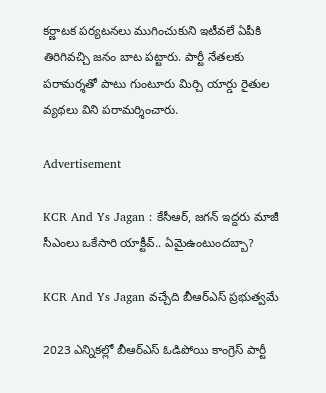క‌ర్ణాట‌క ప‌ర్య‌ట‌న‌లు ముగించుకుని ఇటీవ‌లే ఏపీకి తిరిగివ‌చ్చి జనం బాట పట్టారు. పార్టీ నేతలకు పరామర్శతో పాటు గుంటూరు మిర్చి యార్డు రైతుల వ్య‌థ‌లు విని పరామర్శించారు.

Advertisement

KCR And Ys Jagan : కేసీఆర్‌, జ‌గ‌న్‌ ఇద్ద‌రు మాజీ సీఎంలు ఒకేసారి యాక్టీవ్‌.. ఏమైఉంటుందబ్బా?

KCR And Ys Jagan వ‌చ్చేది బీఆర్ఎస్ ప్ర‌భుత్వ‌మే

2023 ఎన్నికల్లో బీఆర్ఎస్ ఓడిపోయి కాంగ్రెస్ పార్టీ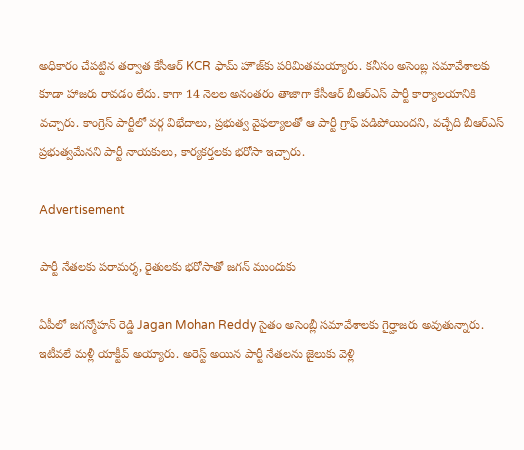అధికారం చేపట్టిన తర్వాత కేసీఆర్ KCR ఫామ్ హౌజ్‌కు ప‌రిమిత‌మ‌య్యారు. క‌నీసం అసెంబ్ల స‌మావేశాల‌కు కూడా హాజ‌రు రావ‌డం లేదు. కాగా 14 నెలల అనంతరం తాజాగా కేసీఆర్ బీఆర్ఎస్‌ పార్టీ కార్యాలయానికి వచ్చారు. కాంగ్రెస్ పార్టీలో వర్గ విభేదాలు, ప్రభుత్వ వైఫల్యాలతో ఆ పార్టీ గ్రాఫ్ పడిపోయిందని, వచ్చేది బీఆర్ఎస్ ప్రభుత్వమేన‌ని పార్టీ నాయ‌కులు, కార్య‌క‌ర్త‌ల‌కు భ‌రోసా ఇచ్చారు.

Advertisement

పార్టీ నేత‌ల‌కు ప‌రామ‌ర్శ‌, రైతుల‌కు భ‌రోసాతో జగన్ ముందుకు

ఏపీలో జగన్మోహన్ రెడ్డి Jagan Mohan Reddy సైతం అసెంబ్లీ స‌మావేశాల‌కు గైర్హాజ‌రు అవుతున్నారు. ఇటీవ‌లే మ‌ళ్లీ యాక్టీవ్ అయ్యారు. అరెస్ట్ అయిన పార్టీ నేత‌ల‌ను జైలుకు వెళ్లి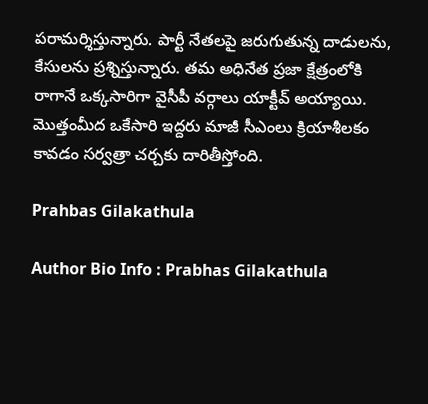ప‌రామ‌ర్శిస్తున్నారు. పార్టీ నేతలపై జ‌రుగుతున్న దాడుల‌ను, కేసులను ప్రశ్నిస్తున్నారు. త‌మ అధినేత ప్ర‌జా క్షేత్రంలోకి రాగానే ఒక్క‌సారిగా వైసీపీ వ‌ర్గాలు యాక్టీవ్ అయ్యాయి. మొత్తంమీద ఒకేసారి ఇద్దరు మాజీ సీఎంలు క్రియాశీలకం కావడం స‌ర్వ‌త్రా చర్చకు దారితీస్తోంది.

Prahbas Gilakathula

Author Bio Info : Prabhas Gilakathula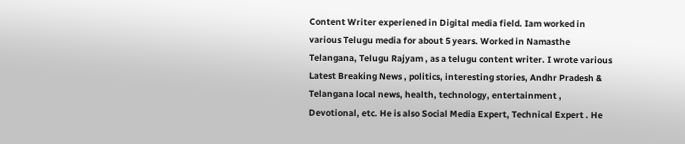Content Writer experiened in Digital media field. Iam worked in various Telugu media for about 5 years. Worked in Namasthe Telangana, Telugu Rajyam , as a telugu content writer. I wrote various Latest Breaking News , politics, interesting stories, Andhr Pradesh & Telangana local news, health, technology, entertainment , Devotional, etc. He is also Social Media Expert, Technical Expert . He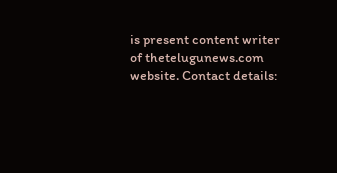is present content writer of thetelugunews.com website. Contact details: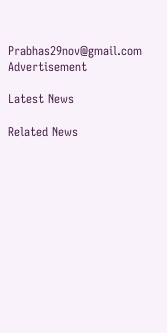Prabhas29nov@gmail.com
Advertisement

Latest News

Related News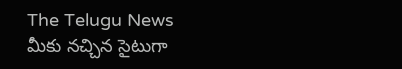The Telugu News మీకు నచ్చిన సైటుగా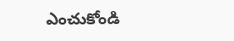ఎంచుకోండి